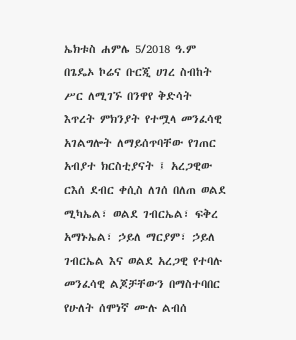ኤክቱስ ሐምሌ 5/2018 ዓ.ም
በጌዴኦ ኮሬና ቡርጂ ሀገረ ስብከት ሥር ለሚገኙ በንዋየ ቅድሳት እጥረት ምክንያት የተሟላ መንፈሳዊ አገልግሎት ለማይሰጥባቸው የገጠር አብያተ ክርስቲያናት ፤ አረጋዊው ርእሰ ደብር ቀሲስ ለገሰ በለጠ ወልደ ሚካኤል፣ ወልደ ገብርኤል፣ ፍቅረ አማኑኤል፣ ኃይለ ማርያም፣ ኃይለ ገብርኤል እና ወልደ አረጋዊ የተባሉ መንፈሳዊ ልጆቻቸውን በማስተባበር የሁለት ሰሞነኛ ሙሉ ልብሰ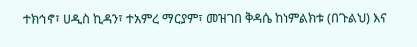ተክኅኖ፣ ሀዲስ ኪዳን፣ ተአምረ ማርያም፣ መዝገበ ቅዳሴ ከነምልክቱ (በጉልህ) እና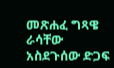መጽሐፈ ግጻዌ ራሳቸው አስደጉሰው ድጋፍ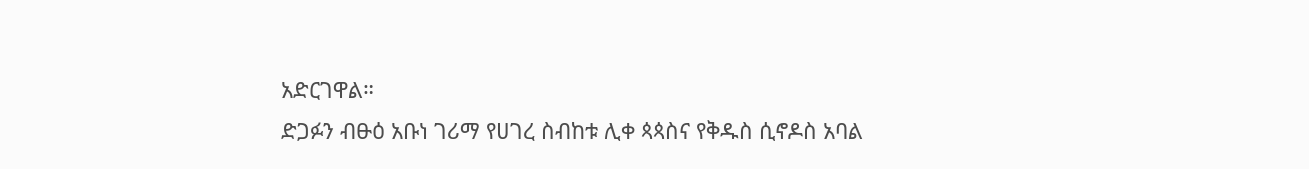አድርገዋል።
ድጋፉን ብፁዕ አቡነ ገሪማ የሀገረ ስብከቱ ሊቀ ጳጳስና የቅዱስ ሲኖዶስ አባል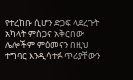የተረከቡ ሲሆን ድጋፍ ላደረጉት አካላት ምስጋና አቅርበው ሌሎችም ምዕመናን በዚህ ተግባር እንዲሳተፉ ጥሪያቸውን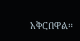አቅርበዋል።